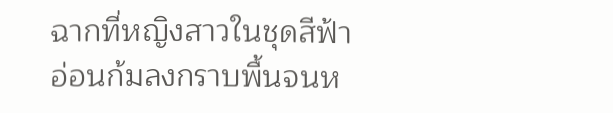ฉากที่หญิงสาวในชุดสีฟ้าอ่อนก้มลงกราบพื้นจนห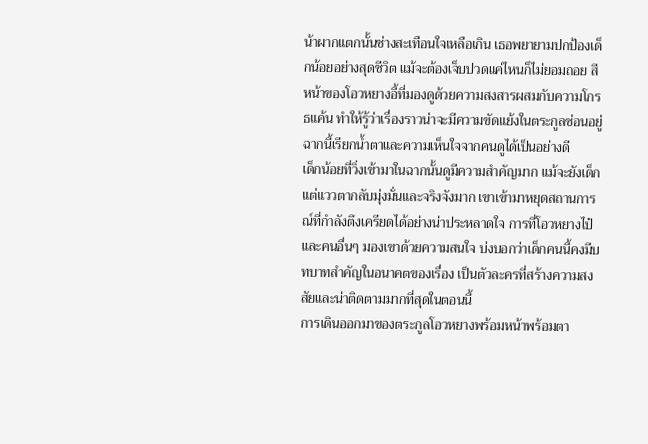น้าผากแตกนั้นช่างสะเทือนใจเหลือเกิน เธอพยายามปกป้องเด็กน้อยอย่างสุดชีวิต แม้จะต้องเจ็บปวดแค่ไหนก็ไม่ยอมถอย สีหน้าของโอวหยางอี้ที่มองดูด้วยความสงสารผสมกับความโกรธแค้น ทำให้รู้ว่าเรื่องราวน่าจะมีความขัดแย้งในตระกูลซ่อนอยู่ ฉากนี้เรียกน้ำตาและความเห็นใจจากคนดูได้เป็นอย่างดี
เด็กน้อยที่วิ่งเข้ามาในฉากนั้นดูมีความสำคัญมาก แม้จะยังเด็กแต่แววตากลับมุ่งมั่นและจริงจังมาก เขาเข้ามาหยุดสถานการณ์ที่กำลังตึงเครียดได้อย่างน่าประหลาดใจ การที่โอวหยางไป๋และคนอื่นๆ มองเขาด้วยความสนใจ บ่งบอกว่าเด็กคนนี้คงมีบทบาทสำคัญในอนาคตของเรื่อง เป็นตัวละครที่สร้างความสงสัยและน่าติดตามมากที่สุดในตอนนี้
การเดินออกมาของตระกูลโอวหยางพร้อมหน้าพร้อมตา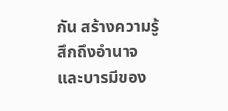กัน สร้างความรู้สึกถึงอำนาจและบารมีของ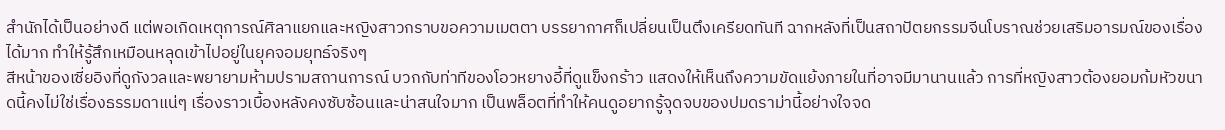สำนักได้เป็นอย่างดี แต่พอเกิดเหตุการณ์ศิลาแยกและหญิงสาวกราบขอความเมตตา บรรยากาศก็เปลี่ยนเป็นตึงเครียดทันที ฉากหลังที่เป็นสถาปัตยกรรมจีนโบราณช่วยเสริมอารมณ์ของเรื่องได้มาก ทำให้รู้สึกเหมือนหลุดเข้าไปอยู่ในยุคจอมยุทธ์จริงๆ
สีหน้าของเซี่ยอิงที่ดูกังวลและพยายามห้ามปรามสถานการณ์ บวกกับท่าทีของโอวหยางอี้ที่ดูแข็งกร้าว แสดงให้เห็นถึงความขัดแย้งภายในที่อาจมีมานานแล้ว การที่หญิงสาวต้องยอมก้มหัวขนาดนี้คงไม่ใช่เรื่องธรรมดาแน่ๆ เรื่องราวเบื้องหลังคงซับซ้อนและน่าสนใจมาก เป็นพล็อตที่ทำให้คนดูอยากรู้จุดจบของปมดราม่านี้อย่างใจจด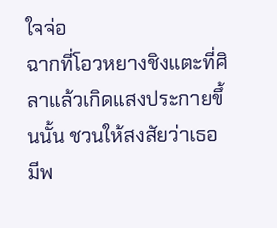ใจจ่อ
ฉากที่โอวหยางชิงแตะที่ศิลาแล้วเกิดแสงประกายขึ้นนั้น ชวนให้สงสัยว่าเธอมีพ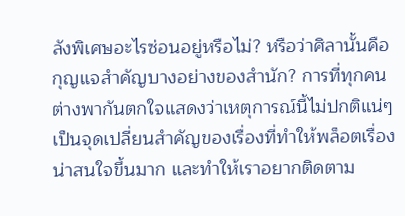ลังพิเศษอะไรซ่อนอยู่หรือไม่? หรือว่าศิลานั้นคือกุญแจสำคัญบางอย่างของสำนัก? การที่ทุกคนต่างพากันตกใจแสดงว่าเหตุการณ์นี้ไม่ปกติแน่ๆ เป็นจุดเปลี่ยนสำคัญของเรื่องที่ทำให้พล็อตเรื่องน่าสนใจขึ้นมาก และทำให้เราอยากติดตาม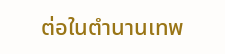ต่อในตำนานเทพ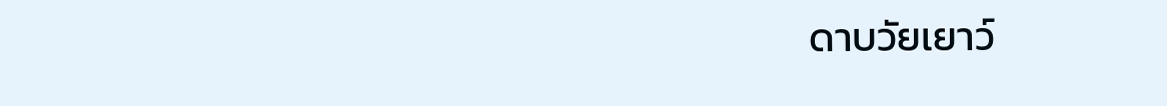ดาบวัยเยาว์